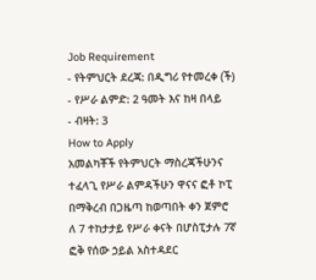Job Requirement
- የትምህርት ደረጃ: በዲግሪ የተመረቀ (ች)
- የሥራ ልምድ: 2 ዓመት እና ከዛ በላይ
- ብዛት: 3
How to Apply
አመልካቾች የትምህርት ማስረጃችሁንና ተፈላጊ የሥራ ልምዳችሁን ዋናና ፎቶ ኮፒ በማቅረብ በጋዜጣ ከወጣበት ቀን ጀምሮ ለ 7 ተከታታይ የሥራ ቀናት በሆስፒታሉ 7ኛ ፎቅ የሰው ኃይል አስተዳደር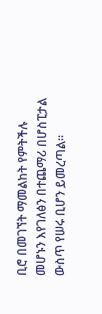ቢሮ በመገኘት ማመልከት የምትችሉ መሆኑን እየገለፅን በተጨማሪ በሆስፒታል ውስጥ የሠሩ ቢሆን ይመረጣል፡፡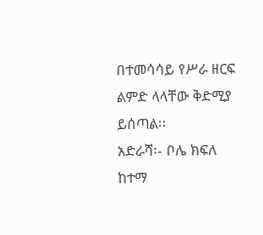በተመሳሳይ የሥራ ዘርፍ ልምድ ላላቸው ቅድሚያ ይሰጣል፡፡
አድራሻ፡- ቦሌ ክፍለ ከተማ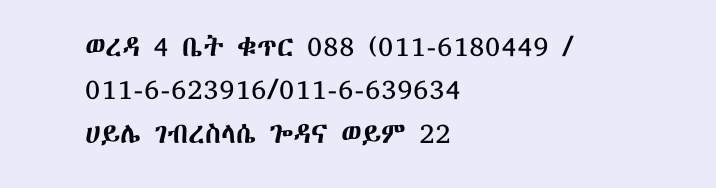ወረዳ 4 ቤት ቁጥር 088 (011-6180449 / 011-6-623916/011-6-639634
ሀይሌ ገብረስላሴ ጐዳና ወይም 22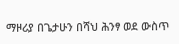ማዞሪያ በጌታሁን በሻህ ሕንፃ ወደ ውስጥ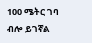100 ሜትር ገባ ብሎ ይገኛል